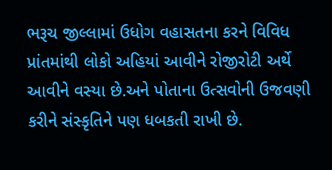ભરૂચ જીલ્લામાં ઉધોગ વહાસતના કરને વિવિધ પ્રાંતમાંથી લોકો અહિયાં આવીને રોજીરોટી અર્થે આવીને વસ્યા છે.અને પોતાના ઉત્સવોની ઉજવણી કરીને સંસ્કૃતિને પણ ધબકતી રાખી છે.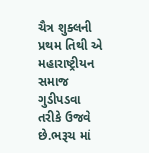ચૈત્ર શુક્લની પ્રથમ તિથી એ મહારાષ્ટ્રીયન સમાજ ગુડીપડવા તરીકે ઉજવે છે.ભરૂચ માં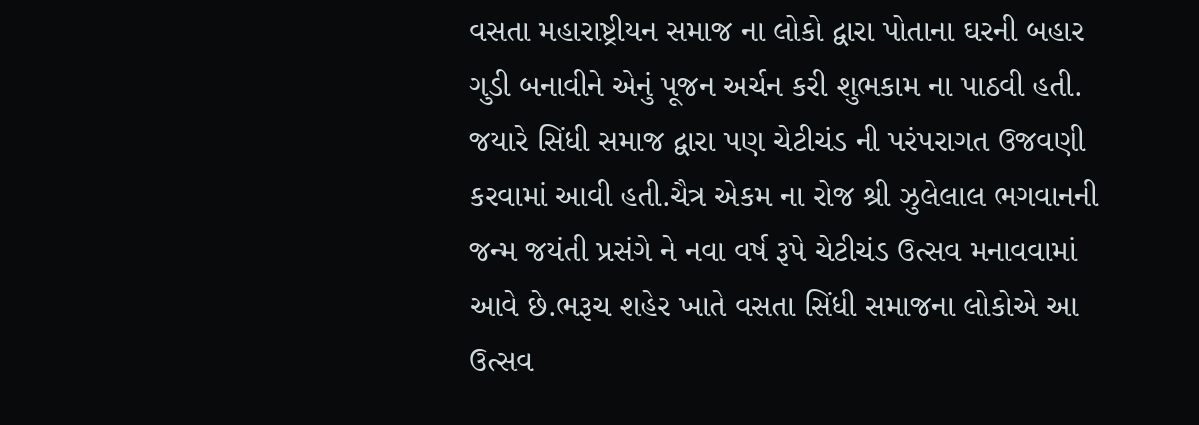વસતા મહારાષ્ટ્રીયન સમાજ ના લોકો દ્વારા પોતાના ઘરની બહાર ગુડી બનાવીને એનું પૂજન અર્ચન કરી શુભકામ ના પાઠવી હતી.
જયારે સિંધી સમાજ દ્વારા પણ ચેટીચંડ ની પરંપરાગત ઉજવણી કરવામાં આવી હતી.ચૈત્ર એકમ ના રોજ શ્રી ઝુલેલાલ ભગવાનની જન્મ જયંતી પ્રસંગે ને નવા વર્ષ રૂપે ચેટીચંડ ઉત્સવ મનાવવામાં આવે છે.ભરૂચ શહેર ખાતે વસતા સિંધી સમાજના લોકોએ આ ઉત્સવ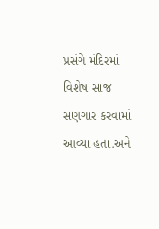પ્રસંગે મંદિરમાં વિશેષ સાજ સણગાર કરવામાં આવ્યા હતા.અને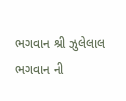ભગવાન શ્રી ઝુલેલાલ ભગવાન ની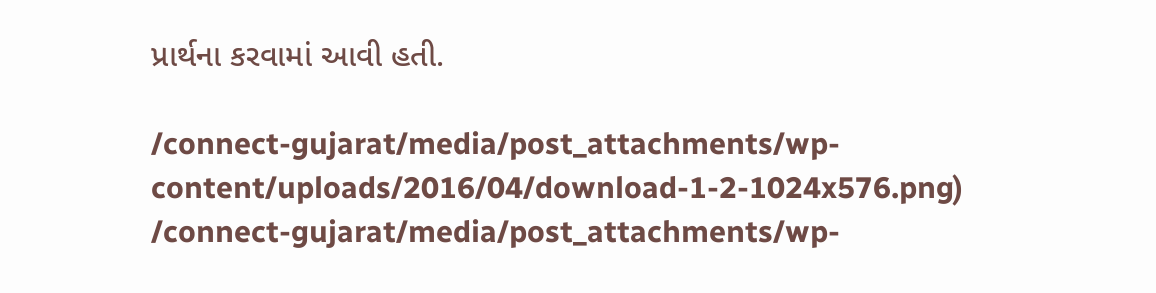પ્રાર્થના કરવામાં આવી હતી.

/connect-gujarat/media/post_attachments/wp-content/uploads/2016/04/download-1-2-1024x576.png)
/connect-gujarat/media/post_attachments/wp-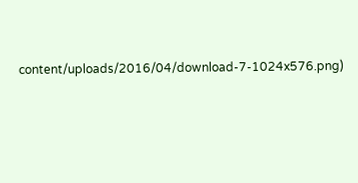content/uploads/2016/04/download-7-1024x576.png)